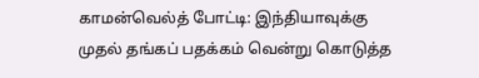காமன்வெல்த் போட்டி: இந்தியாவுக்கு முதல் தங்கப் பதக்கம் வென்று கொடுத்த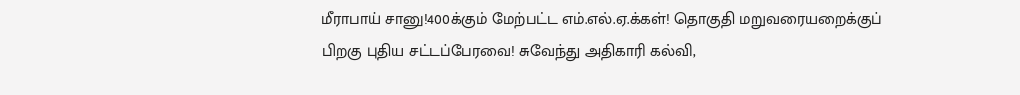மீராபாய் சானு!400க்கும் மேற்பட்ட எம்.எல்.ஏ.க்கள்! தொகுதி மறுவரையறைக்குப் பிறகு புதிய சட்டப்பேரவை! சுவேந்து அதிகாரி கல்வி,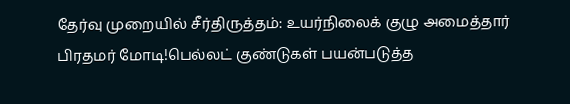தேர்வு முறையில் சீர்திருத்தம்: உயர்நிலைக் குழு அமைத்தார் பிரதமர் மோடி!பெல்லட் குண்டுகள் பயன்படுத்த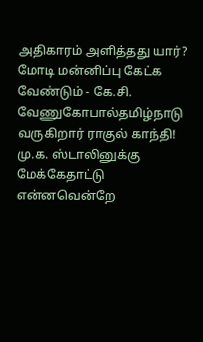அதிகாரம் அளித்தது யார்? மோடி மன்னிப்பு கேட்க வேண்டும் - கே.சி. வேணுகோபால்தமிழ்நாடு வருகிறார் ராகுல் காந்தி! மு.க. ஸ்டாலினுக்கு மேக்கேதாட்டு என்னவென்றே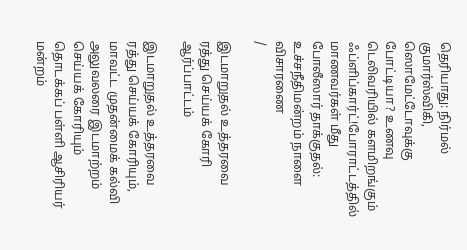தெரியாது: நிர்மல் குமார்ஸ்விகி, ஸொமேட்டோவுக்கு போட்டியா? உணவு டெலிவரியில் களமிறங்கும் ஃப்ளிப்கார்ட்!போராட்டத்தில் மாணவர்கள் மீது போலீஸார் தாக்குதல்: உச்சநீதிமன்றம் நாளை விசாரணை
/

இடமாறுதல் உத்தரவை ரத்து செய்யக் கோரி ஆர்ப்பாட்டம்

இடமாறுதல் உத்தரவை ரத்து செய்யக் கோரியும், மாவட்ட முதன்மைக் கல்வி அலுவலரை இடமாற்றம் செய்யக் கோரியும் தொடக்கப் பள்ளி ஆசிரியர் மன்றம்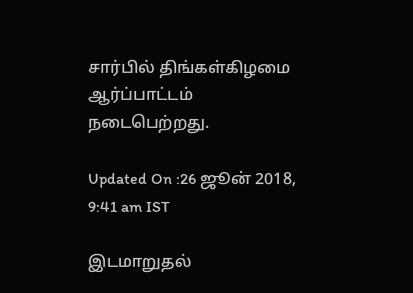சார்பில் திங்கள்கிழமை ஆர்ப்பாட்டம் நடைபெற்றது.

Updated On :26 ஜூன் 2018, 9:41 am IST

இடமாறுதல்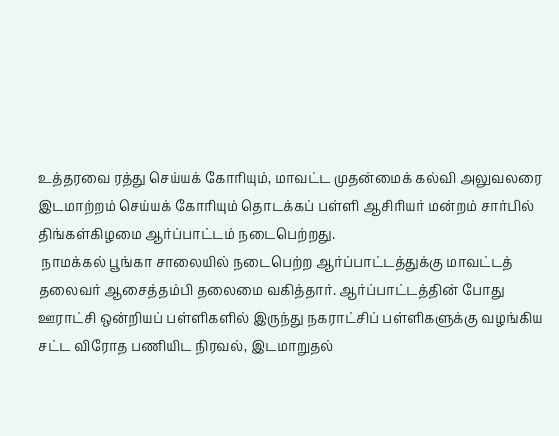உத்தரவை ரத்து செய்யக் கோரியும், மாவட்ட முதன்மைக் கல்வி அலுவலரை இடமாற்றம் செய்யக் கோரியும் தொடக்கப் பள்ளி ஆசிரியர் மன்றம் சார்பில் திங்கள்கிழமை ஆர்ப்பாட்டம் நடைபெற்றது.
 நாமக்கல் பூங்கா சாலையில் நடைபெற்ற ஆர்ப்பாட்டத்துக்கு மாவட்டத் தலைவர் ஆசைத்தம்பி தலைமை வகித்தார். ஆர்ப்பாட்டத்தின் போது ஊராட்சி ஒன்றியப் பள்ளிகளில் இருந்து நகராட்சிப் பள்ளிகளுக்கு வழங்கிய சட்ட விரோத பணியிட நிரவல், இடமாறுதல்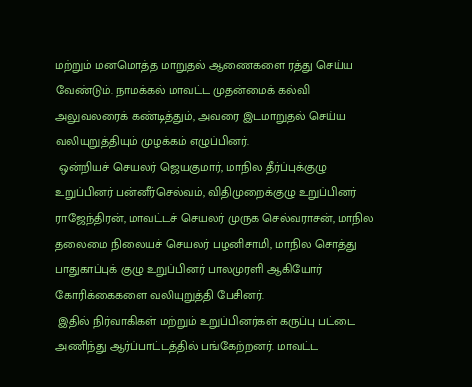மற்றும் மனமொத்த மாறுதல் ஆணைகளை ரத்து செய்ய வேண்டும். நாமக்கல் மாவட்ட முதன்மைக் கல்வி அலுவலரைக் கண்டித்தும், அவரை இடமாறுதல் செய்ய வலியுறுத்தியும் முழக்கம் எழுப்பினர்.
 ஒன்றியச் செயலர் ஜெயகுமார், மாநில தீர்ப்புக்குழு உறுப்பினர் பன்னீர்செல்வம், விதிமுறைக்குழு உறுப்பினர் ராஜேந்திரன், மாவட்டச் செயலர் முருக செல்வராசன், மாநில தலைமை நிலையச் செயலர் பழனிசாமி, மாநில சொத்து பாதுகாப்புக் குழு உறுப்பினர் பாலமுரளி ஆகியோர் கோரிக்கைகளை வலியுறுத்தி பேசினர்.
 இதில் நிர்வாகிகள் மற்றும் உறுப்பினர்கள் கருப்பு பட்டை அணிந்து ஆர்ப்பாட்டத்தில் பங்கேற்றனர். மாவட்ட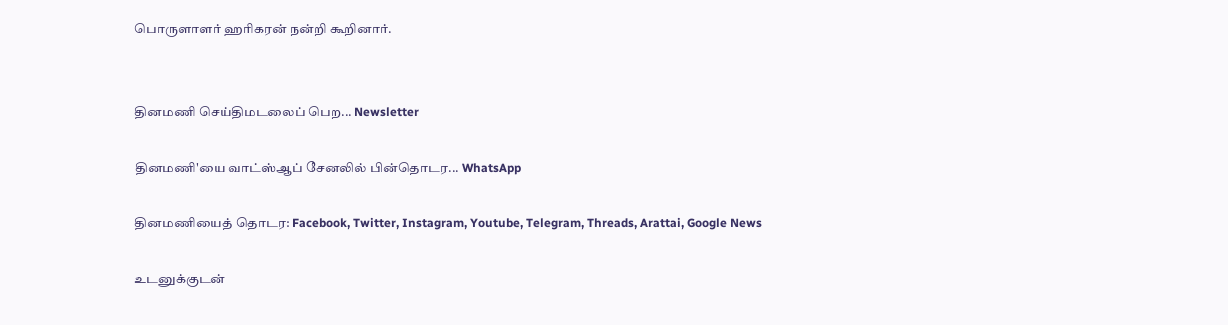பொருளாளர் ஹரிகரன் நன்றி கூறினார்.


தினமணி செய்திமடலைப் பெற... Newsletter

தினமணி'யை வாட்ஸ்ஆப் சேனலில் பின்தொடர... WhatsApp

தினமணியைத் தொடர: Facebook, Twitter, Instagram, Youtube, Telegram, Threads, Arattai, Google News

உடனுக்குடன்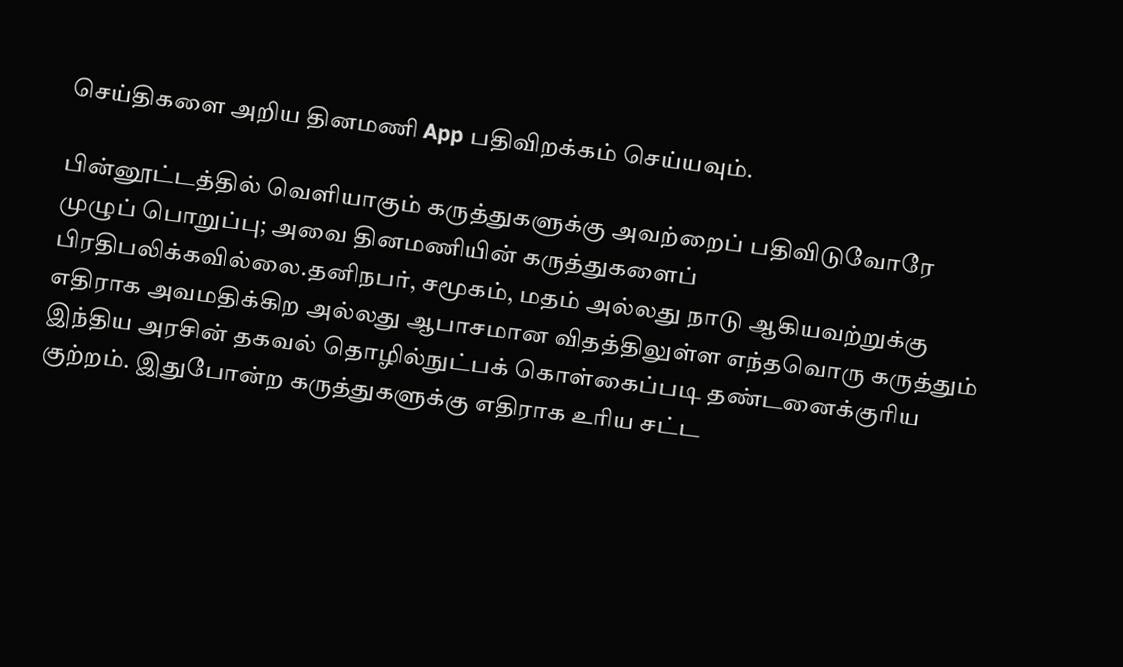செய்திகளை அறிய தினமணி App பதிவிறக்கம் செய்யவும்.

பின்னூட்டத்தில் வெளியாகும் கருத்துகளுக்கு அவற்றைப் பதிவிடுவோரே முழுப் பொறுப்பு; அவை தினமணியின் கருத்துகளைப் பிரதிபலிக்கவில்லை.தனிநபர், சமூகம், மதம் அல்லது நாடு ஆகியவற்றுக்கு எதிராக அவமதிக்கிற அல்லது ஆபாசமான விதத்திலுள்ள எந்தவொரு கருத்தும் இந்திய அரசின் தகவல் தொழில்நுட்பக் கொள்கைப்படி தண்டனைக்குரிய குற்றம். இதுபோன்ற கருத்துகளுக்கு எதிராக உரிய சட்ட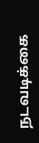நடவடிக்கை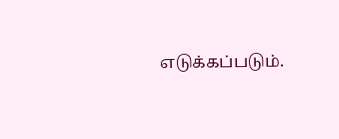எடுக்கப்படும்.